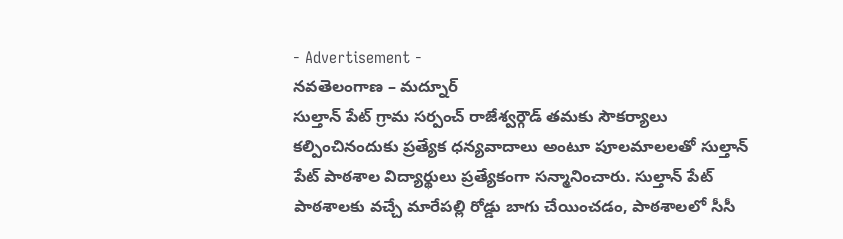- Advertisement -
నవతెలంగాణ – మద్నూర్
సుల్తాన్ పేట్ గ్రామ సర్పంచ్ రాజేశ్వర్గౌడ్ తమకు సౌకర్యాలు కల్పించినందుకు ప్రత్యేక ధన్యవాదాలు అంటూ పూలమాలలతో సుల్తాన్ పేట్ పాఠశాల విద్యార్థులు ప్రత్యేకంగా సన్మానించారు. సుల్తాన్ పేట్ పాఠశాలకు వచ్చే మారేపల్లి రోడ్డు బాగు చేయించడం, పాఠశాలలో సీసీ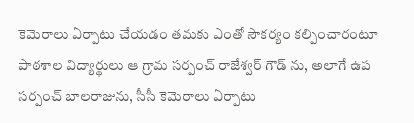కెమెరాలు ఏర్పాటు చేయడం తమకు ఎంతో సౌకర్యం కల్పించారంటూ పాఠశాల విద్యార్థులు ఆ గ్రామ సర్పంచ్ రాజేశ్వర్ గౌడ్ ను, అలాగే ఉప సర్పంచ్ బాలరాజును, సీసీ కెమెరాలు ఏర్పాటు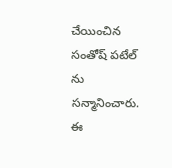చేయించిన సంతోష్ పటేల్ ను సన్మానించారు. ఈ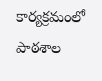కార్యక్రమంలో పాఠశాల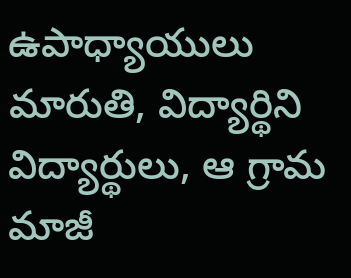ఉపాధ్యాయులు మారుతి, విద్యార్థిని విద్యార్థులు, ఆ గ్రామ మాజీ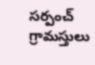సర్పంచ్ గ్రామస్తులు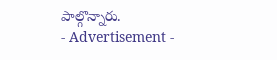పాల్గొన్నారు.
- Advertisement -